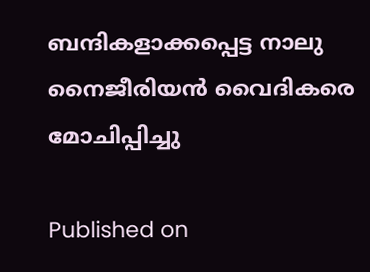ബന്ദികളാക്കപ്പെട്ട നാലു നൈജീരിയന്‍ വൈദികരെ മോചിപ്പിച്ചു

Published on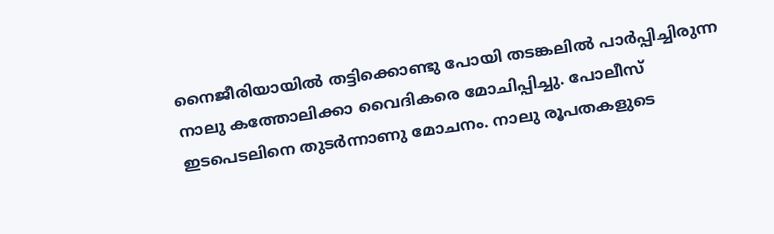നൈജീരിയായില്‍ തട്ടിക്കൊണ്ടു പോയി തടങ്കലില്‍ പാര്‍പ്പിച്ചിരുന്ന നാലു കത്തോലിക്കാ വൈദികരെ മോചിപ്പിച്ചു. പോലീസ് ഇടപെടലിനെ തുടര്‍ന്നാണു മോചനം. നാലു രൂപതകളുടെ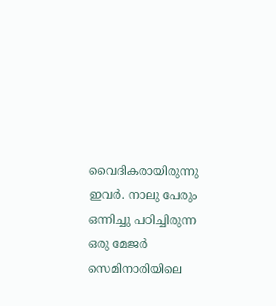വൈദികരായിരുന്നു ഇവര്‍. നാലു പേരും ഒന്നിച്ചു പഠിച്ചിരുന്ന ഒരു മേജര്‍ സെമിനാരിയിലെ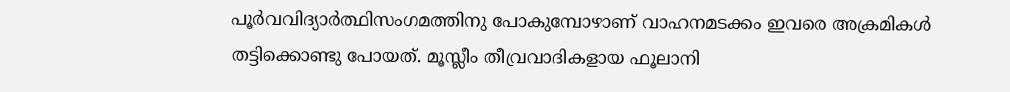പൂര്‍വവിദ്യാര്‍ത്ഥിസംഗമത്തിനു പോകുമ്പോഴാണ് വാഹനമടക്കം ഇവരെ അക്രമികള്‍ തട്ടിക്കൊണ്ടു പോയത്. മൂസ്ലീം തീവ്രവാദികളായ ഫൂലാനി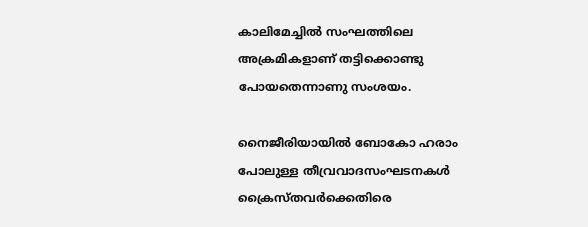കാലിമേച്ചില്‍ സംഘത്തിലെ അക്രമികളാണ് തട്ടിക്കൊണ്ടു പോയതെന്നാണു സംശയം.

നൈജീരിയായില്‍ ബോകോ ഹരാം പോലുള്ള തീവ്രവാദസംഘടനകള്‍ ക്രൈസ്തവര്‍ക്കെതിരെ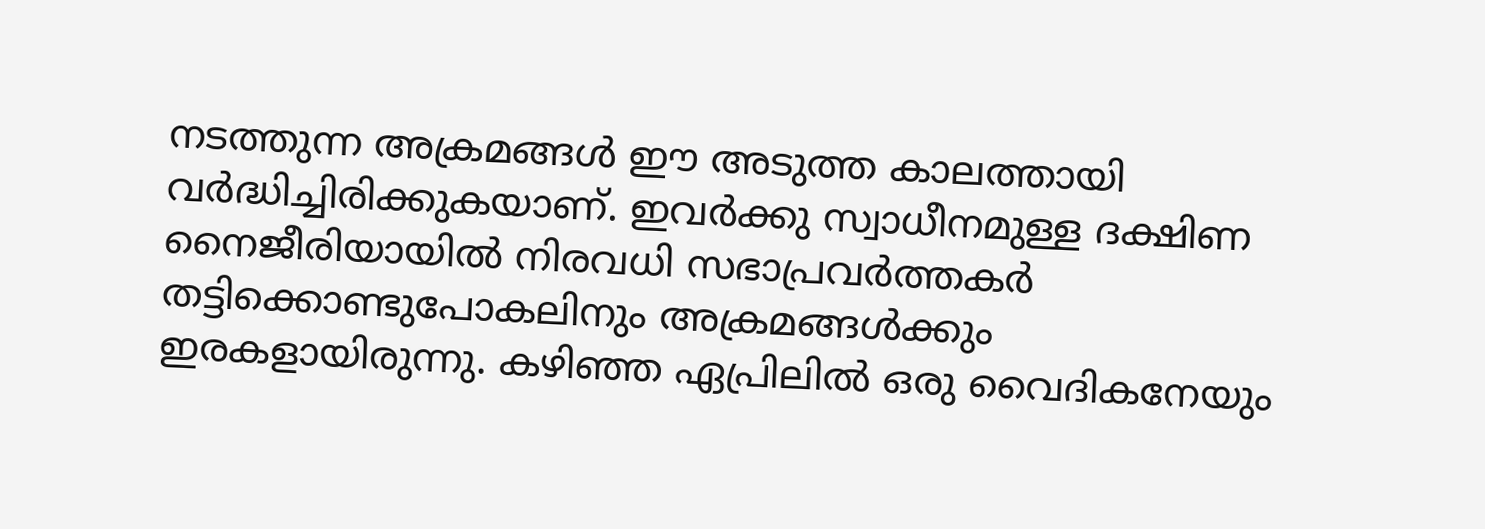നടത്തുന്ന അക്രമങ്ങള്‍ ഈ അടുത്ത കാലത്തായി വര്‍ദ്ധിച്ചിരിക്കുകയാണ്. ഇവര്‍ക്കു സ്വാധീനമുള്ള ദക്ഷിണ നൈജീരിയായില്‍ നിരവധി സഭാപ്രവര്‍ത്തകര്‍ തട്ടിക്കൊണ്ടുപോകലിനും അക്രമങ്ങള്‍ക്കും ഇരകളായിരുന്നു. കഴിഞ്ഞ ഏപ്രിലില്‍ ഒരു വൈദികനേയും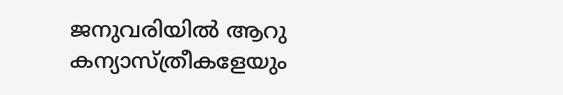ജനുവരിയില്‍ ആറു കന്യാസ്ത്രീകളേയും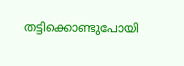തട്ടിക്കൊണ്ടുപോയി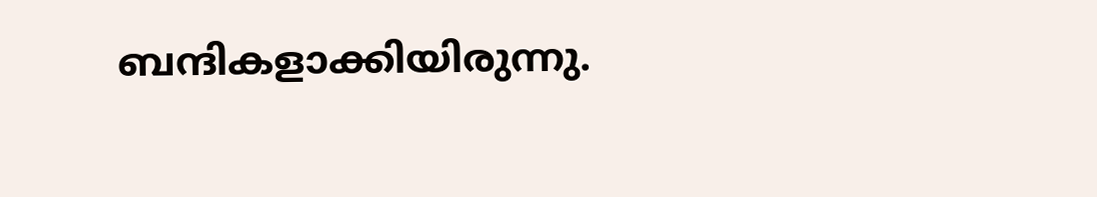ബന്ദികളാക്കിയിരുന്നു.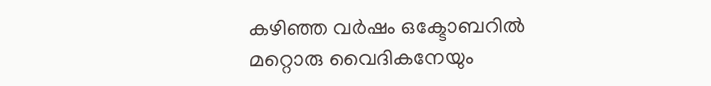കഴിഞ്ഞ വര്‍ഷം ഒക്ടോബറില്‍ മറ്റൊരു വൈദികനേയും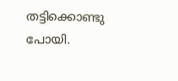തട്ടിക്കൊണ്ടു പോയി.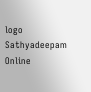logo
Sathyadeepam Online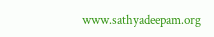www.sathyadeepam.org